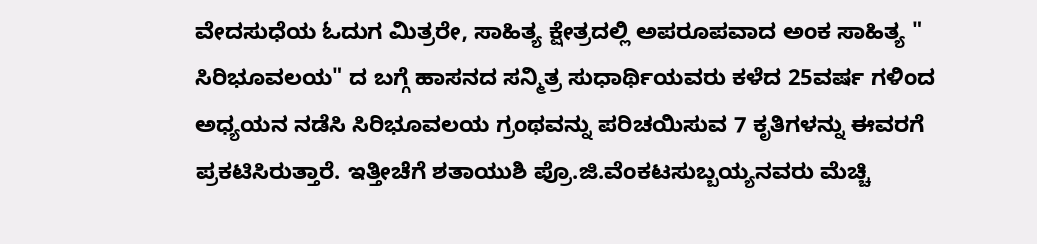ವೇದಸುಧೆಯ ಓದುಗ ಮಿತ್ರರೇ, ಸಾಹಿತ್ಯ ಕ್ಷೇತ್ರದಲ್ಲಿ ಅಪರೂಪವಾದ ಅಂಕ ಸಾಹಿತ್ಯ " ಸಿರಿಭೂವಲಯ" ದ ಬಗ್ಗೆ ಹಾಸನದ ಸನ್ಮಿತ್ರ ಸುಧಾರ್ಥಿಯವರು ಕಳೆದ 25ವರ್ಷ ಗಳಿಂದ ಅಧ್ಯಯನ ನಡೆಸಿ ಸಿರಿಭೂವಲಯ ಗ್ರಂಥವನ್ನು ಪರಿಚಯಿಸುವ 7 ಕೃತಿಗಳನ್ನು ಈವರಗೆ ಪ್ರಕಟಿಸಿರುತ್ತಾರೆ. ಇತ್ತೀಚೆಗೆ ಶತಾಯುಶಿ ಪ್ರೊ.ಜಿ.ವೆಂಕಟಸುಬ್ಬಯ್ಯನವರು ಮೆಚ್ಚಿ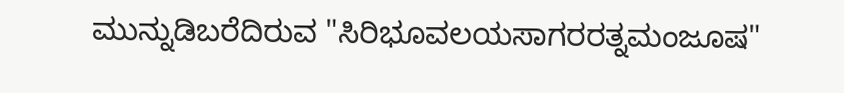ಮುನ್ನುಡಿಬರೆದಿರುವ "ಸಿರಿಭೂವಲಯಸಾಗರರತ್ನಮಂಜೂಷ"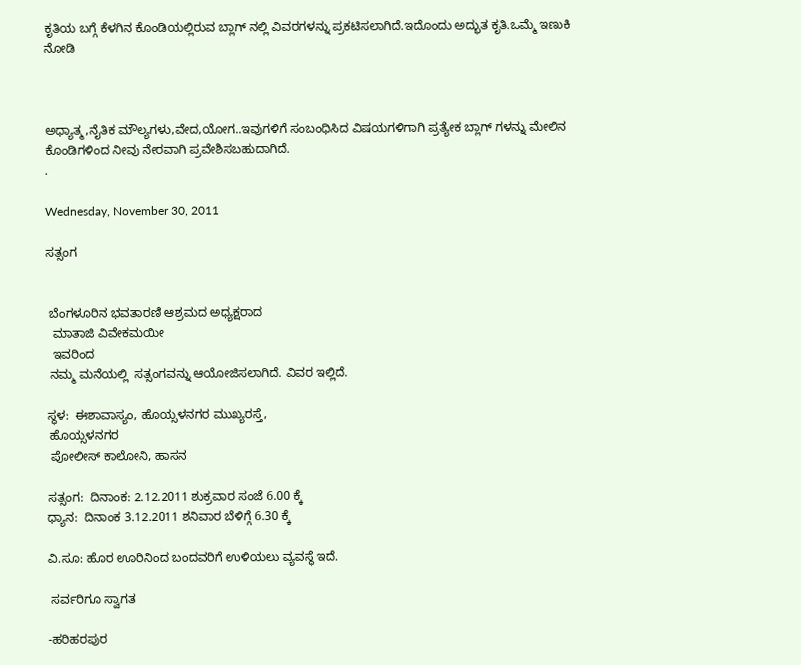ಕೃತಿಯ ಬಗ್ಗೆ ಕೆಳಗಿನ ಕೊಂಡಿಯಲ್ಲಿರುವ ಬ್ಲಾಗ್ ನಲ್ಲಿ ವಿವರಗಳನ್ನು ಪ್ರಕಟಿಸಲಾಗಿದೆ.ಇದೊಂದು ಅದ್ಭುತ ಕೃತಿ.ಒಮ್ಮೆ ಇಣುಕಿ ನೋಡಿ



ಅಧ್ಯಾತ್ಮ,ನೈತಿಕ ಮೌಲ್ಯಗಳು,ವೇದ,ಯೋಗ..ಇವುಗಳಿಗೆ ಸಂಬಂಧಿಸಿದ ವಿಷಯಗಳಿಗಾಗಿ ಪ್ರತ್ಯೇಕ ಬ್ಲಾಗ್ ಗಳನ್ನು ಮೇಲಿನ ಕೊಂಡಿಗಳಿಂದ ನೀವು ನೇರವಾಗಿ ಪ್ರವೇಶಿಸಬಹುದಾಗಿದೆ.
.

Wednesday, November 30, 2011

ಸತ್ಸಂಗ


 ಬೆಂಗಳೂರಿನ ಭವತಾರಣಿ ಆಶ್ರಮದ ಅಧ್ಯಕ್ಷರಾದ
  ಮಾತಾಜಿ ವಿವೇಕಮಯೀ
  ಇವರಿಂದ
 ನಮ್ಮ ಮನೆಯಲ್ಲಿ  ಸತ್ಸಂಗವನ್ನು ಆಯೋಜಿಸಲಾಗಿದೆ. ವಿವರ ಇಲ್ಲಿದೆ.

ಸ್ಥಳ:  ಈಶಾವಾಸ್ಯಂ, ಹೊಯ್ಸಳನಗರ ಮುಖ್ಯರಸ್ತೆ,
 ಹೊಯ್ಸಳನಗರ
 ಪೋಲೀಸ್ ಕಾಲೋನಿ, ಹಾಸನ

ಸತ್ಸಂಗ:  ದಿನಾಂಕ: 2.12.2011 ಶುಕ್ರವಾರ ಸಂಜೆ 6.00 ಕ್ಕೆ
ಧ್ಯಾನ:  ದಿನಾಂಕ 3.12.2011 ಶನಿವಾರ ಬೆಳಿಗ್ಗೆ 6.30 ಕ್ಕೆ

ವಿ.ಸೂ: ಹೊರ ಊರಿನಿಂದ ಬಂದವರಿಗೆ ಉಳಿಯಲು ವ್ಯವಸ್ಥೆ ಇದೆ.

 ಸರ್ವರಿಗೂ ಸ್ವಾಗತ

-ಹರಿಹರಪುರ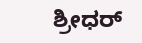ಶ್ರೀಧರ್